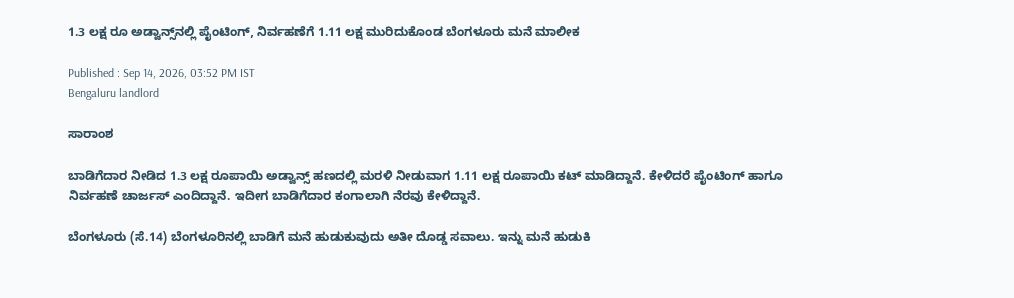1.3 ಲಕ್ಷ ರೂ ಅಡ್ವಾನ್ಸ್‌ನಲ್ಲಿ ಪೈಂಟಿಂಗ್, ನಿರ್ವಹಣೆಗೆ 1.11 ಲಕ್ಷ ಮುರಿದುಕೊಂಡ ಬೆಂಗಳೂರು ಮನೆ ಮಾಲೀಕ

Published : Sep 14, 2026, 03:52 PM IST
Bengaluru landlord

ಸಾರಾಂಶ

ಬಾಡಿಗೆದಾರ ನೀಡಿದ 1.3 ಲಕ್ಷ ರೂಪಾಯಿ ಅಡ್ವಾನ್ಸ್ ಹಣದಲ್ಲಿ ಮರಳಿ ನೀಡುವಾಗ 1.11 ಲಕ್ಷ ರೂಪಾಯಿ ಕಟ್ ಮಾಡಿದ್ದಾನೆ. ಕೇಳಿದರೆ ಪೈಂಟಿಂಗ್ ಹಾಗೂ ನಿರ್ವಹಣೆ ಚಾರ್ಜಸ್ ಎಂದಿದ್ದಾನೆ. ಇದೀಗ ಬಾಡಿಗೆದಾರ ಕಂಗಾಲಾಗಿ ನೆರವು ಕೇಳಿದ್ದಾನೆ.

ಬೆಂಗಳೂರು (ಸೆ.14) ಬೆಂಗಳೂರಿನಲ್ಲಿ ಬಾಡಿಗೆ ಮನೆ ಹುಡುಕುವುದು ಅತೀ ದೊಡ್ಡ ಸವಾಲು. ಇನ್ನು ಮನೆ ಹುಡುಕಿ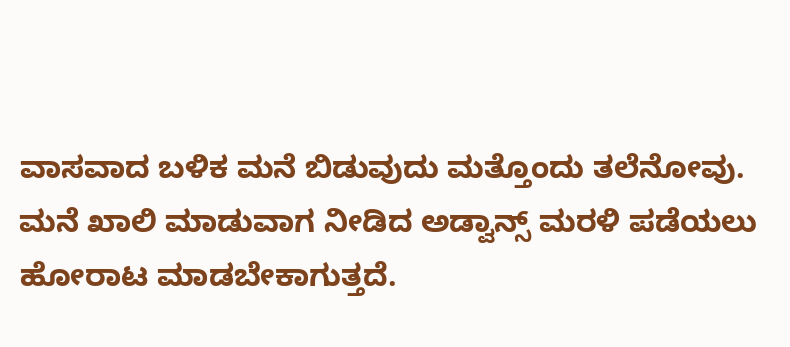ವಾಸವಾದ ಬಳಿಕ ಮನೆ ಬಿಡುವುದು ಮತ್ತೊಂದು ತಲೆನೋವು. ಮನೆ ಖಾಲಿ ಮಾಡುವಾಗ ನೀಡಿದ ಅಡ್ವಾನ್ಸ್ ಮರಳಿ ಪಡೆಯಲು ಹೋರಾಟ ಮಾಡಬೇಕಾಗುತ್ತದೆ.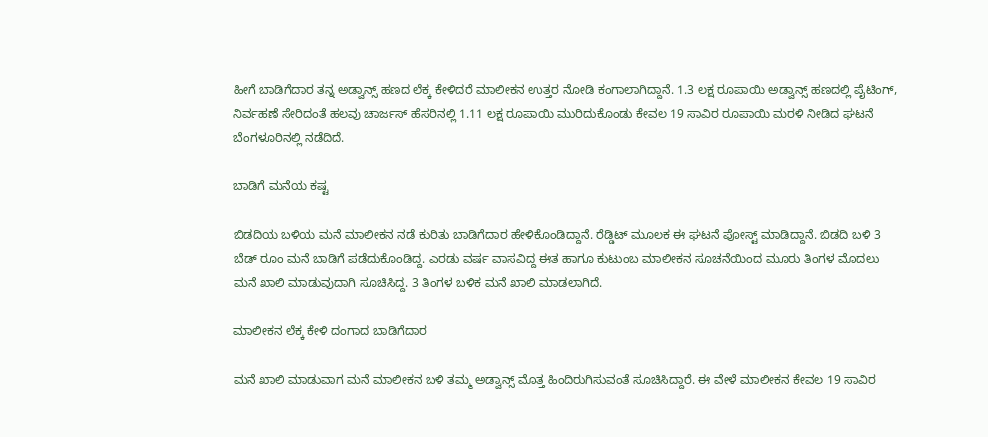ಹೀಗೆ ಬಾಡಿಗೆದಾರ ತನ್ನ ಅಡ್ವಾನ್ಸ್ ಹಣದ ಲೆಕ್ಕ ಕೇಳಿದರೆ ಮಾಲೀಕನ ಉತ್ತರ ನೋಡಿ ಕಂಗಾಲಾಗಿದ್ದಾನೆ. 1.3 ಲಕ್ಷ ರೂಪಾಯಿ ಅಡ್ವಾನ್ಸ್ ಹಣದಲ್ಲಿ ಪೈಟಿಂಗ್, ನಿರ್ವಹಣೆ ಸೇರಿದಂತೆ ಹಲವು ಚಾರ್ಜಸ್ ಹೆಸರಿನಲ್ಲಿ 1.11 ಲಕ್ಷ ರೂಪಾಯಿ ಮುರಿದುಕೊಂಡು ಕೇವಲ 19 ಸಾವಿರ ರೂಪಾಯಿ ಮರಳಿ ನೀಡಿದ ಘಟನೆ ಬೆಂಗಳೂರಿನಲ್ಲಿ ನಡೆದಿದೆ.

ಬಾಡಿಗೆ ಮನೆಯ ಕಷ್ಟ

ಬಿಡದಿಯ ಬಳಿಯ ಮನೆ ಮಾಲೀಕನ ನಡೆ ಕುರಿತು ಬಾಡಿಗೆದಾರ ಹೇಳಿಕೊಂಡಿದ್ದಾನೆ. ರೆಡ್ಡಿಟ್ ಮೂಲಕ ಈ ಘಟನೆ ಪೋಸ್ಟ್ ಮಾಡಿದ್ದಾನೆ. ಬಿಡದಿ ಬಳಿ 3 ಬೆಡ್ ರೂಂ ಮನೆ ಬಾಡಿಗೆ ಪಡೆದುಕೊಂಡಿದ್ದ. ಎರಡು ವರ್ಷ ವಾಸವಿದ್ದ ಈತ ಹಾಗೂ ಕುಟುಂಬ ಮಾಲೀಕನ ಸೂಚನೆಯಿಂದ ಮೂರು ತಿಂಗಳ ಮೊದಲು ಮನೆ ಖಾಲಿ ಮಾಡುವುದಾಗಿ ಸೂಚಿಸಿದ್ದ. 3 ತಿಂಗಳ ಬಳಿಕ ಮನೆ ಖಾಲಿ ಮಾಡಲಾಗಿದೆ.

ಮಾಲೀಕನ ಲೆಕ್ಕ ಕೇಳಿ ದಂಗಾದ ಬಾಡಿಗೆದಾರ

ಮನೆ ಖಾಲಿ ಮಾಡುವಾಗ ಮನೆ ಮಾಲೀಕನ ಬಳಿ ತಮ್ಮ ಅಡ್ವಾನ್ಸ್ ಮೊತ್ತ ಹಿಂದಿರುಗಿಸುವಂತೆ ಸೂಚಿಸಿದ್ದಾರೆ. ಈ ವೇಳೆ ಮಾಲೀಕನ ಕೇವಲ 19 ಸಾವಿರ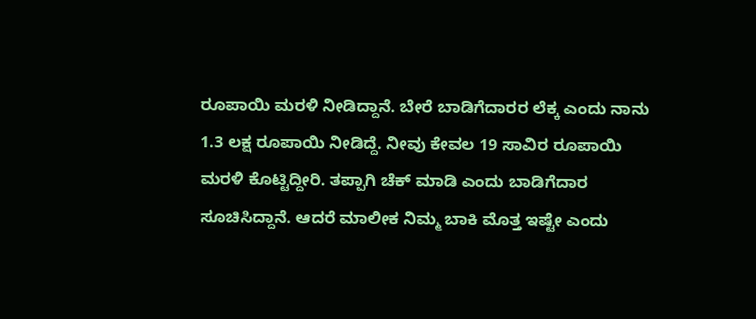ರೂಪಾಯಿ ಮರಳಿ ನೀಡಿದ್ದಾನೆ. ಬೇರೆ ಬಾಡಿಗೆದಾರರ ಲೆಕ್ಕ ಎಂದು ನಾನು 1.3 ಲಕ್ಷ ರೂಪಾಯಿ ನೀಡಿದ್ದೆ. ನೀವು ಕೇವಲ 19 ಸಾವಿರ ರೂಪಾಯಿ ಮರಳಿ ಕೊಟ್ಟಿದ್ದೀರಿ. ತಪ್ಪಾಗಿ ಚೆಕ್ ಮಾಡಿ ಎಂದು ಬಾಡಿಗೆದಾರ ಸೂಚಿಸಿದ್ದಾನೆ. ಆದರೆ ಮಾಲೀಕ ನಿಮ್ಮ ಬಾಕಿ ಮೊತ್ತ ಇಷ್ಟೇ ಎಂದು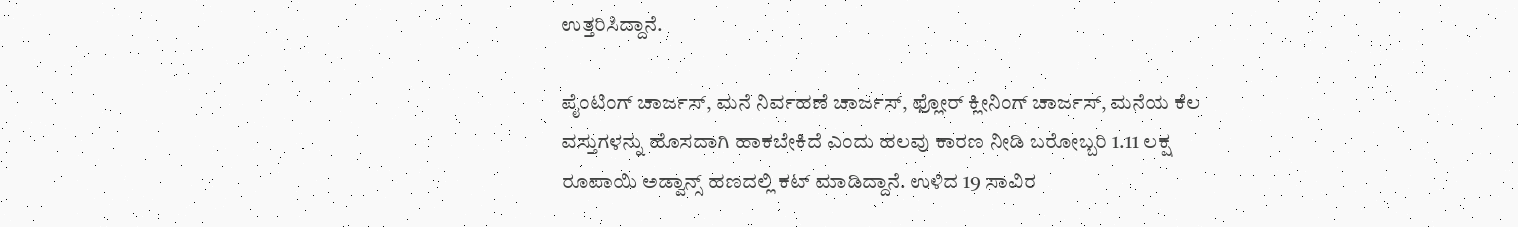ಉತ್ತರಿಸಿದ್ದಾನೆ.

ಪೈಂಟಿಂಗ್ ಚಾರ್ಜಸ್, ಮನೆ ನಿರ್ವಹಣೆ ಚಾರ್ಜಸ್, ಫ್ಲೋರ್ ಕ್ಲೀನಿಂಗ್ ಚಾರ್ಜಸ್, ಮನೆಯ ಕೆಲ ವಸ್ತುಗಳನ್ನು ಹೊಸದಾಗಿ ಹಾಕಬೇಕಿದೆ ಎಂದು ಹಲವು ಕಾರಣ ನೀಡಿ ಬರೋಬ್ಬರಿ 1.11 ಲಕ್ಷ ರೂಪಾಯಿ ಅಡ್ವಾನ್ಸ್ ಹಣದಲ್ಲಿ ಕಟ್ ಮಾಡಿದ್ದಾನೆ. ಉಳಿದ 19 ಸಾವಿರ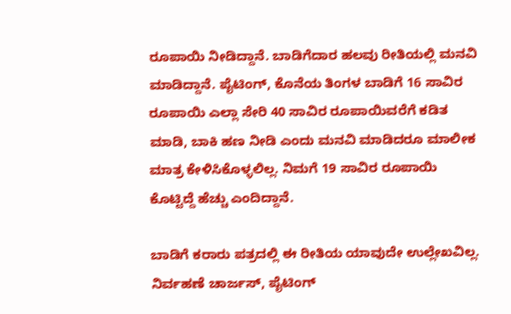ರೂಪಾಯಿ ನೀಡಿದ್ದಾನೆ. ಬಾಡಿಗೆದಾರ ಹಲವು ರೀತಿಯಲ್ಲಿ ಮನವಿ ಮಾಡಿದ್ದಾನೆ. ಪೈಟಿಂಗ್, ಕೊನೆಯ ತಿಂಗಳ ಬಾಡಿಗೆ 16 ಸಾವಿರ ರೂಪಾಯಿ ಎಲ್ಲಾ ಸೇರಿ 40 ಸಾವಿರ ರೂಪಾಯಿವರೆಗೆ ಕಡಿತ ಮಾಡಿ, ಬಾಕಿ ಹಣ ನೀಡಿ ಎಂದು ಮನವಿ ಮಾಡಿದರೂ ಮಾಲೀಕ ಮಾತ್ರ ಕೇಳಿಸಿಕೊಳ್ಳಲಿಲ್ಲ. ನಿಮಗೆ 19 ಸಾವಿರ ರೂಪಾಯಿ ಕೊಟ್ಟಿದ್ದೆ ಹೆಚ್ಚು ಎಂದಿದ್ದಾನೆ.

ಬಾಡಿಗೆ ಕರಾರು ಪತ್ರದಲ್ಲಿ ಈ ರೀತಿಯ ಯಾವುದೇ ಉಲ್ಲೇಖವಿಲ್ಲ. ನಿರ್ವಹಣೆ ಚಾರ್ಜಸ್, ಪೈಟಿಂಗ್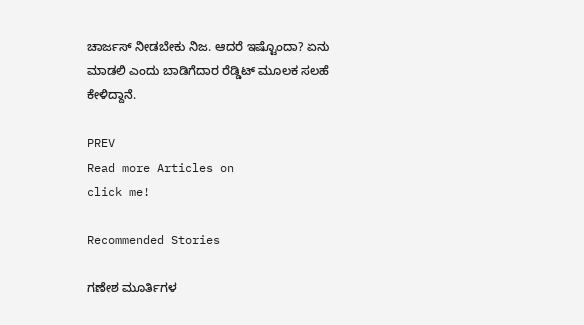ಚಾರ್ಜಸ್ ನೀಡಬೇಕು ನಿಜ. ಆದರೆ ಇಷ್ಟೊಂದಾ? ಏನು ಮಾಡಲಿ ಎಂದು ಬಾಡಿಗೆದಾರ ರೆಡ್ಡಿಟ್ ಮೂಲಕ ಸಲಹೆ ಕೇಳಿದ್ದಾನೆ.

PREV
Read more Articles on
click me!

Recommended Stories

ಗಣೇಶ ಮೂರ್ತಿಗಳ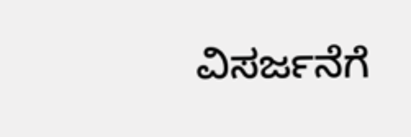ವಿಸರ್ಜನೆಗೆ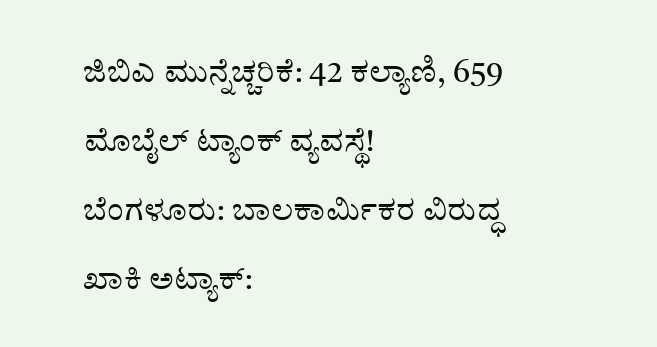ಜಿಬಿಎ ಮುನ್ನೆಚ್ಚರಿಕೆ: 42 ಕಲ್ಯಾಣಿ, 659 ಮೊಬೈಲ್ ಟ್ಯಾಂಕ್ ವ್ಯವಸ್ಥೆ!
ಬೆಂಗಳೂರು: ಬಾಲಕಾರ್ಮಿಕರ ವಿರುದ್ಧ ಖಾಕಿ ಅಟ್ಯಾಕ್: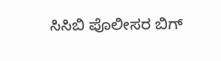ಸಿಸಿಬಿ ಪೊಲೀಸರ ಬಿಗ್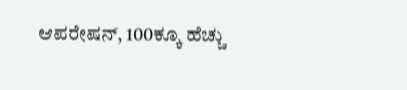ಆಪರೇಷನ್, 100ಕ್ಕೂ ಹೆಚ್ಚು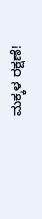ಮಕ್ಕಳ ರಕ್ಷಣೆ!